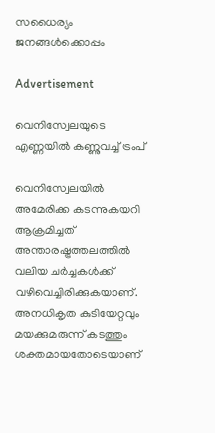സധൈര്യം ജനങ്ങൾക്കൊപ്പം

Advertisement

വെനിസ്വേലയുടെ എണ്ണയിൽ കണ്ണുവച്ച് ട്രംപ്

വെനിസ്വേലയിൽ അമേരിക്ക കടന്നുകയറി ആക്രമിച്ചത് അന്താരഷ്ട്രത്തലത്തിൽ വലിയ ചർച്ചകൾക്ക് വഴിവെച്ചിരിക്കുകയാണ്. അനധികൃത കുടിയേറ്റവും മയക്കുമരുന്ന് കടത്തും ശക്തമായതോടെയാണ്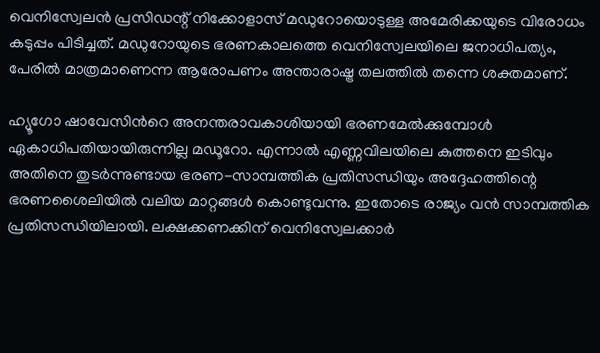വെനിസ്വേലൻ പ്രസിഡന്റ് നിക്കോളാസ് മഡുറോയൊടുള്ള അമേരിക്കയുടെ വിരോധം കടുപ്പം പിടിച്ചത്. മഡുറോയുടെ ഭരണകാലത്തെ വെനിസ്വേലയിലെ ജനാധിപത്യം, പേരിൽ മാത്രമാണെന്ന ആരോപണം അന്താരാഷ്ട്ര തലത്തിൽ തന്നെ ശക്തമാണ്.

ഹ്യൂഗോ ഷാവേസിൻറെ അനന്തരാവകാശിയായി ഭരണമേൽക്കുമ്പോൾ ഏകാധിപതിയായിരുന്നില്ല മഡൂറോ. എന്നാൽ എണ്ണവിലയിലെ കുത്തനെ ഇടിവും അതിനെ തുടർന്നുണ്ടായ ഭരണ-സാമ്പത്തിക പ്രതിസന്ധിയും അദ്ദേഹത്തിന്റെ ഭരണശൈലിയിൽ വലിയ മാറ്റങ്ങൾ കൊണ്ടുവന്നു. ഇതോടെ രാജ്യം വൻ സാമ്പത്തിക പ്രതിസന്ധിയിലായി. ലക്ഷക്കണക്കിന് വെനിസ്വേലക്കാർ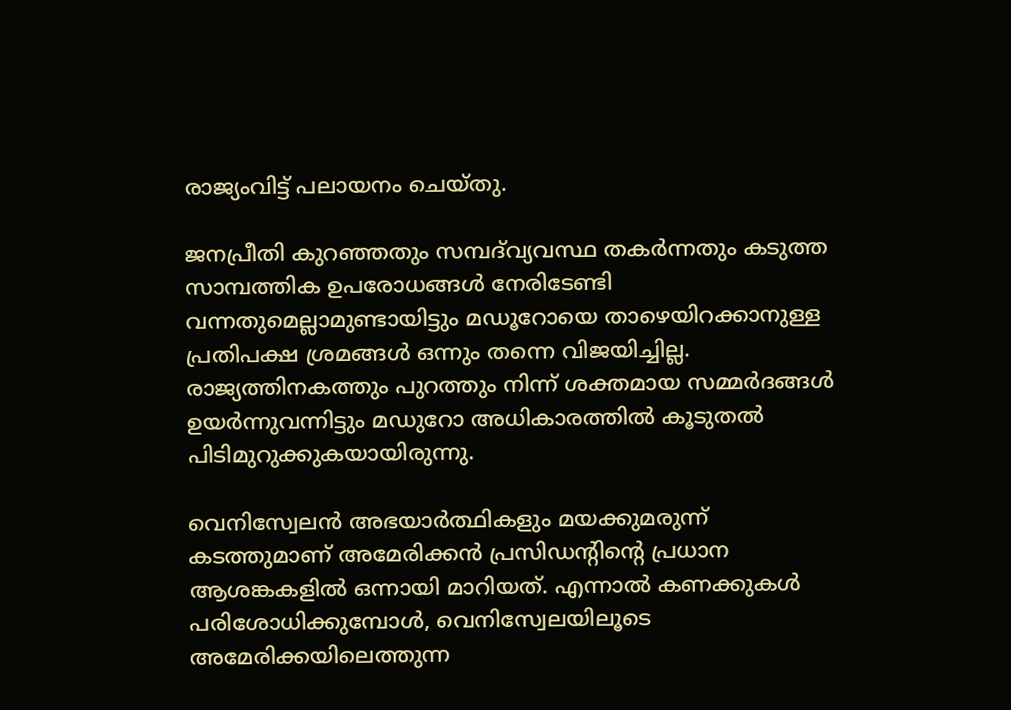രാജ്യംവിട്ട് പലായനം ചെയ്തു.

ജനപ്രീതി കുറഞ്ഞതും സമ്പദ്‌വ്യവസ്ഥ തകർന്നതും കടുത്ത സാമ്പത്തിക ഉപരോധങ്ങൾ നേരിടേണ്ടി വന്നതുമെല്ലാമുണ്ടായിട്ടും മഡൂറോയെ താഴെയിറക്കാനുള്ള പ്രതിപക്ഷ ശ്രമങ്ങൾ ഒന്നും തന്നെ വിജയിച്ചില്ല. രാജ്യത്തിനകത്തും പുറത്തും നിന്ന് ശക്തമായ സമ്മർദങ്ങൾ ഉയർന്നുവന്നിട്ടും മഡുറോ അധികാരത്തിൽ കൂടുതൽ പിടിമുറുക്കുകയായിരുന്നു.

വെനിസ്വേലൻ അഭയാർത്ഥികളും മയക്കുമരുന്ന് കടത്തുമാണ് അമേരിക്കൻ പ്രസിഡന്റിന്റെ പ്രധാന ആശങ്കകളിൽ ഒന്നായി മാറിയത്. എന്നാൽ കണക്കുകൾ പരിശോധിക്കുമ്പോൾ, വെനിസ്വേലയിലൂടെ അമേരിക്കയിലെത്തുന്ന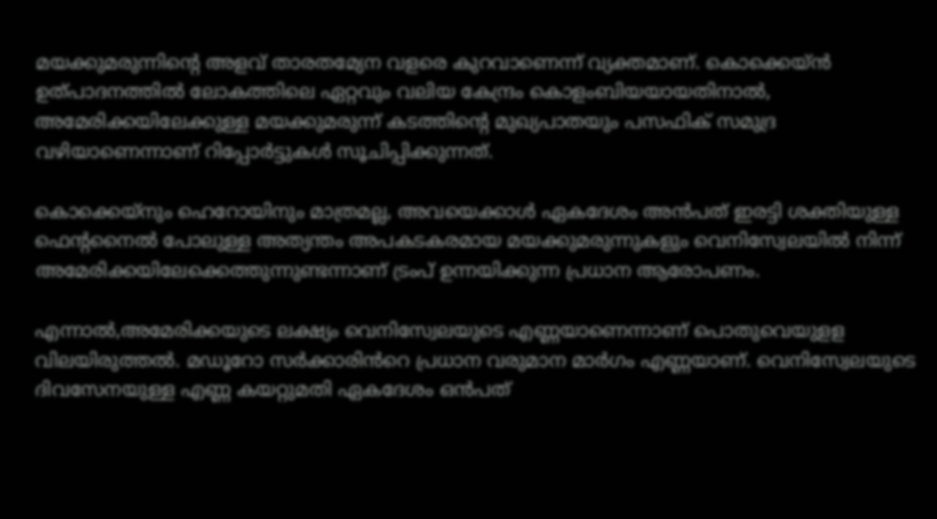മയക്കുമരുന്നിന്റെ അളവ് താരതമ്യേന വളരെ കുറവാണെന്ന് വ്യക്തമാണ്. കൊക്കെയ്ൻ ഉത്പാദനത്തിൽ ലോകത്തിലെ ഏറ്റവും വലിയ കേന്ദ്രം കൊളംബിയയായതിനാൽ, അമേരിക്കയിലേക്കുള്ള മയക്കുമരുന്ന് കടത്തിന്റെ മുഖ്യപാതയും പസഫിക് സമുദ്ര വഴിയാണെന്നാണ് റിപ്പോർട്ടുകൾ സൂചിപ്പിക്കുന്നത്.

കൊക്കെയ്നും ഹെറോയിനും മാത്രമല്ല, അവയെക്കാൾ ഏകദേശം അൻപത് ഇരട്ടി ശക്തിയുള്ള ഫെന്റനൈൽ പോലുള്ള അത്യന്തം അപകടകരമായ മയക്കുമരുന്നുകളും വെനിസ്വേലയിൽ നിന്ന് അമേരിക്കയിലേക്കെത്തുന്നുണ്ടന്നാണ് ട്രംപ് ഉന്നയിക്കുന്ന പ്രധാന ആരോപണം.

എന്നാൽ,അമേരിക്കയുടെ ലക്ഷ്യം വെനിസ്വേലയുടെ എണ്ണയാണെന്നാണ് പൊതുവെയുളള വിലയിരുത്തൽ. മഡൂറോ സർക്കാരിൻറെ പ്രധാന വരുമാന മാർഗം എണ്ണയാണ്. വെനിസ്വേലയുടെ ദിവസേനയുള്ള എണ്ണ കയറ്റുമതി ഏകദേശം ഒൻപത്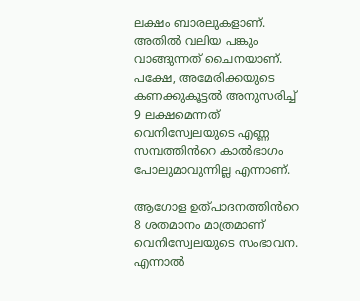ലക്ഷം ബാരലുകളാണ്. അതിൽ വലിയ പങ്കും വാങ്ങുന്നത് ചൈനയാണ്. പക്ഷേ, അമേരിക്കയുടെ കണക്കുകൂട്ടൽ അനുസരിച്ച് 9 ലക്ഷമെന്നത് വെനിസ്വേലയുടെ എണ്ണ സമ്പത്തിൻറെ കാൽഭാഗം പോലുമാവുന്നില്ല എന്നാണ്.

ആഗോള ഉത്പാദനത്തിൻറെ 8 ശതമാനം മാത്രമാണ് വെനിസ്വേലയുടെ സംഭാവന. എന്നാൽ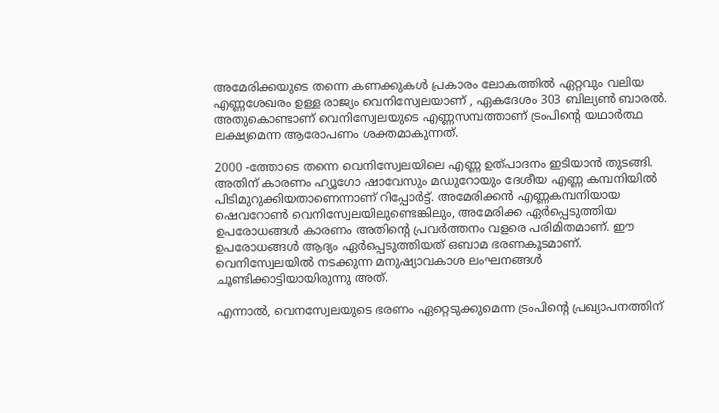അമേരിക്കയുടെ തന്നെ കണക്കുകൾ പ്രകാരം ലോകത്തിൽ ഏറ്റവും വലിയ എണ്ണശേഖരം ഉള്ള രാജ്യം വെനിസ്വേലയാണ് , ഏകദേശം 303 ബില്യൺ ബാരൽ. അതുകൊണ്ടാണ് വെനിസ്വേലയുടെ എണ്ണസമ്പത്താണ് ട്രംപിന്റെ യഥാർത്ഥ ലക്ഷ്യമെന്ന ആരോപണം ശക്തമാകുന്നത്.

2000 -ത്തോടെ തന്നെ വെനിസ്വേലയിലെ എണ്ണ ഉത്പാദനം ഇടിയാൻ തുടങ്ങി. അതിന് കാരണം ഹ്യൂഗോ ഷാവേസും മഡുറോയും ദേശീയ എണ്ണ കമ്പനിയിൽ പിടിമുറുക്കിയതാണെന്നാണ് റിപ്പോർട്ട്. അമേരിക്കൻ എണ്ണകമ്പനിയായ ഷെവറോൺ വെനിസ്വേലയിലുണ്ടെങ്കിലും, അമേരിക്ക ഏർപ്പെടുത്തിയ ഉപരോധങ്ങൾ കാരണം അതിന്റെ പ്രവർത്തനം വളരെ പരിമിതമാണ്. ഈ ഉപരോധങ്ങൾ ആദ്യം ഏർപ്പെടുത്തിയത് ഒബാമ ഭരണകൂടമാണ്. വെനിസ്വേലയിൽ നടക്കുന്ന മനുഷ്യാവകാശ ലംഘനങ്ങൾ ചൂണ്ടിക്കാട്ടിയായിരുന്നു അത്.

എന്നാൽ, വെനസ്വേലയുടെ ഭരണം ഏറ്റെടുക്കുമെന്ന ട്രംപിന്റെ പ്രഖ്യാപനത്തിന്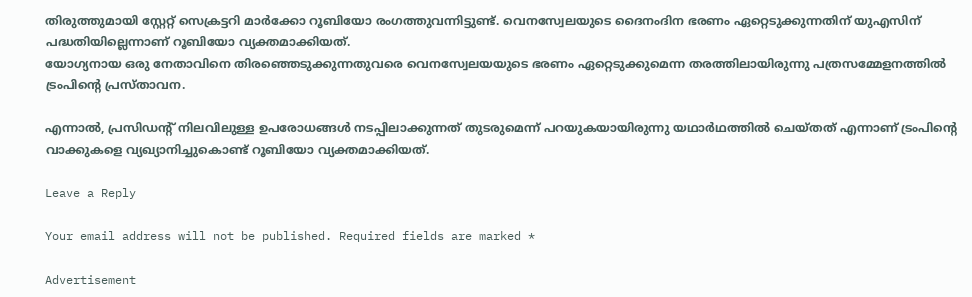തിരുത്തുമായി സ്റ്റേറ്റ് സെക്രട്ടറി മാർക്കോ റൂബിയോ രംഗത്തുവന്നിട്ടുണ്ട്. വെനസ്വേലയുടെ ദൈനംദിന ഭരണം ഏറ്റെടുക്കുന്നതിന് യുഎസിന് പദ്ധതിയില്ലെന്നാണ് റൂബിയോ വ്യക്തമാക്കിയത്.
യോഗ്യനായ ഒരു നേതാവിനെ തിരഞ്ഞെടുക്കുന്നതുവരെ വെനസ്വേലയയുടെ ഭരണം ഏറ്റെടുക്കുമെന്ന തരത്തിലായിരുന്നു പത്രസമ്മേളനത്തിൽ ട്രംപിൻ്റെ പ്രസ്താവന.

എന്നാൽ, പ്രസിഡന്റ് നിലവിലുള്ള ഉപരോധങ്ങൾ നടപ്പിലാക്കുന്നത് തുടരുമെന്ന് പറയുകയായിരുന്നു യഥാർഥത്തിൽ ചെയ്തത് എന്നാണ് ട്രംപിന്റെ വാക്കുകളെ വ്യഖ്യാനിച്ചുകൊണ്ട് റൂബിയോ വ്യക്തമാക്കിയത്.

Leave a Reply

Your email address will not be published. Required fields are marked *

Advertisement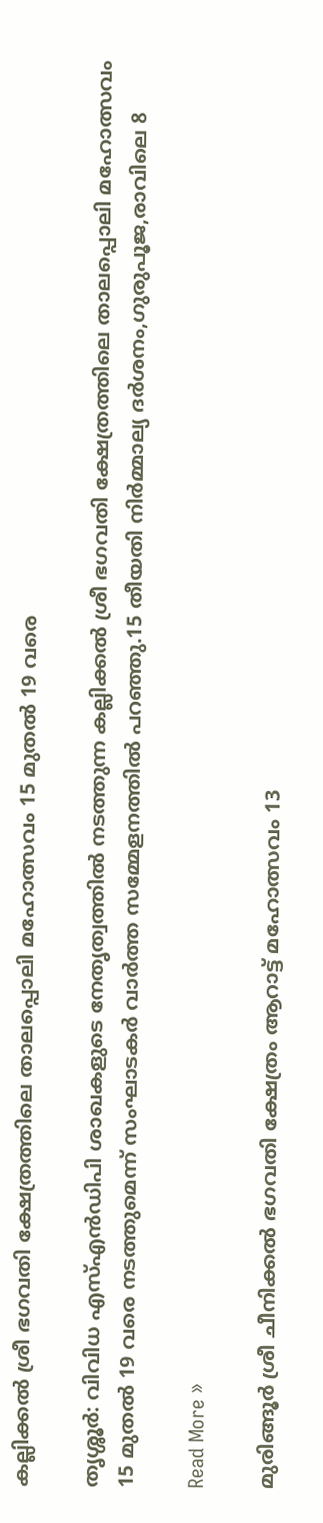കല്ലിക്കല്‍ ശ്രീ ഭഗവതി ക്ഷേത്രത്തിലെ താലപ്പൊലി മഹോത്സവം 15 മുതല്‍ 19 വരെ

തൃശ്ശൂർ: വിവിധ എസ്എന്‍ഡിപി ശാഖകളുടെ നേതൃത്വത്തില്‍ നടത്തുന്ന കല്ലിക്കല്‍ ശ്രീ ഭഗവതി ക്ഷേത്രത്തിലെ താലപ്പൊലി മഹോത്സവം 15 മുതല്‍ 19 വരെ നടത്തുമെന്ന് സംഘാടകര്‍ വാര്‍ത്ത സമ്മേളനത്തില്‍ പറഞ്ഞു.15 തീയതി നിര്‍മ്മാല്യ ദര്‍ശനം,ഗുരുപൂജ,രാവിലെ 8

Read More »

മുരിങ്ങൂര്‍ ശ്രീ ചീനിക്കല്‍ ഭഗവതി ക്ഷേത്രം ആറാട്ട് മഹോത്സവം 13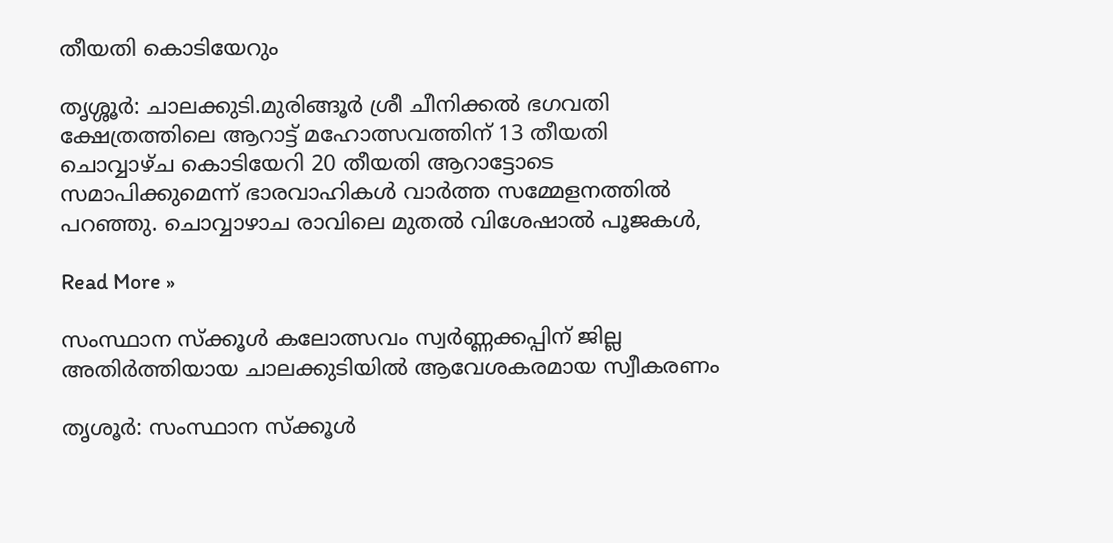തീയതി കൊടിയേറും

തൃശ്ശൂർ: ചാലക്കുടി.മുരിങ്ങൂര്‍ ശ്രീ ചീനിക്കല്‍ ഭഗവതി ക്ഷേത്രത്തിലെ ആറാട്ട് മഹോത്സവത്തിന് 13 തീയതി ചൊവ്വാഴ്ച കൊടിയേറി 20 തീയതി ആറാട്ടോടെ സമാപിക്കുമെന്ന് ഭാരവാഹികള്‍ വാര്‍ത്ത സമ്മേളനത്തില്‍ പറഞ്ഞു. ചൊവ്വാഴാച രാവിലെ മുതല്‍ വിശേഷാല്‍ പൂജകള്‍,

Read More »

സംസ്ഥാന സ്‌ക്കൂള്‍ കലോത്സവം സ്വര്‍ണ്ണക്കപ്പിന് ജില്ല അതിര്‍ത്തിയായ ചാലക്കുടിയിൽ ആവേശകരമായ സ്വീകരണം

തൃശൂർ: സംസ്ഥാന സ്‌ക്കൂള്‍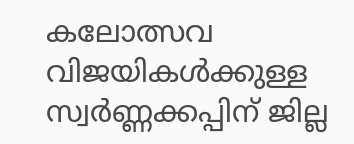കലോത്സവ വിജയികള്‍ക്കുള്ള സ്വര്‍ണ്ണക്കപ്പിന് ജില്ല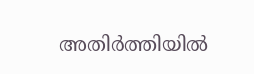അതിര്‍ത്തിയില്‍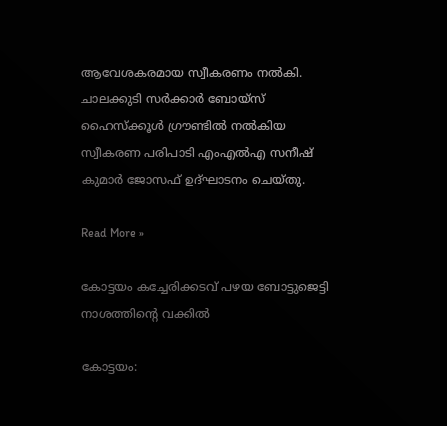ആവേശകരമായ സ്വീകരണം നല്‍കി. ചാലക്കുടി സര്‍ക്കാര്‍ ബോയ്‌സ് ഹൈസ്‌ക്കൂള്‍ ഗ്രൗണ്ടില്‍ നല്‍കിയ സ്വീകരണ പരിപാടി എംഎല്‍എ സനീഷ് കുമാര്‍ ജോസഫ് ഉദ്ഘാടനം ചെയ്തു.

Read More »

കോട്ടയം കച്ചേരിക്കടവ് പഴയ ബോട്ടുജെട്ടി നാശത്തിന്റെ വക്കിൽ

കോട്ടയം: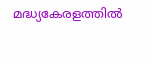മദ്ധ്യകേരളത്തിൽ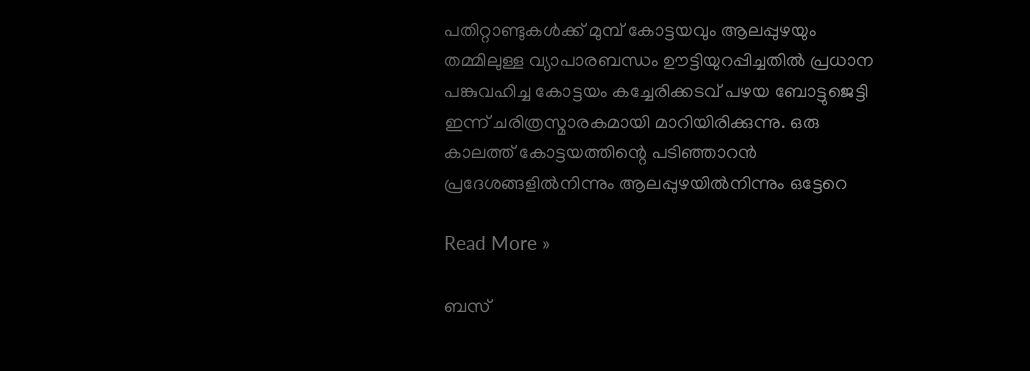പതിറ്റാണ്ടുകൾക്ക് മുമ്പ് കോട്ടയവും ആലപ്പുഴയും തമ്മിലുള്ള വ്യാപാരബന്ധം ഊട്ടിയുറപ്പിച്ചതിൽ പ്രധാന പങ്കുവഹിച്ച കോട്ടയം കച്ചേരിക്കടവ് പഴയ ബോട്ടുജെട്ടി ഇന്ന് ചരിത്രസ്മാരകമായി മാറിയിരിക്കുന്നു. ഒരു കാലത്ത് കോട്ടയത്തിന്റെ പടിഞ്ഞാറൻ പ്രദേശങ്ങളിൽനിന്നും ആലപ്പുഴയിൽനിന്നും ഒട്ടേറെ

Read More »

ബസ്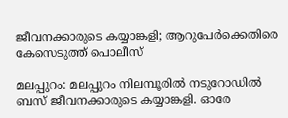ജീവനക്കാരുടെ കയ്യാങ്കളി; ആറുപേര്‍ക്കെതിരെ കേസെടുത്ത് പൊലീസ്

മലപ്പുറം: മലപ്പുറം നിലമ്പൂരിൽ നടുറോഡിൽ ബസ് ജീവനക്കാരുടെ കയ്യാങ്കളി. ഓരേ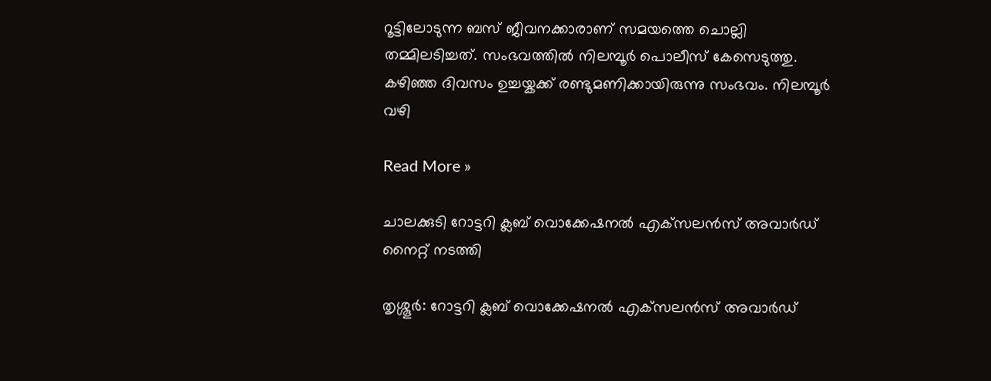റൂട്ടിലോടുന്ന ബസ് ജീവനക്കാരാണ് സമയത്തെ ചൊല്ലി തമ്മിലടിച്ചത്. സംഭവത്തിൽ നിലമ്പൂര്‍ പൊലീസ് കേസെടുത്തു. കഴിഞ്ഞ ദിവസം ഉച്ചയ്കക്ക് രണ്ടുമണിക്കായിരുന്നു സംഭവം. നിലമ്പൂര്‍ വഴി

Read More »

ചാലക്കുടി റോട്ടറി ക്ലബ് വൊക്കേഷനല്‍ എക്‌സലന്‍സ് അവാര്‍ഡ് നൈറ്റ് നടത്തി

തൃശ്ശൂർ: റോട്ടറി ക്ലബ് വൊക്കേഷനല്‍ എക്‌സലന്‍സ് അവാര്‍ഡ്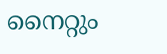നൈറ്റും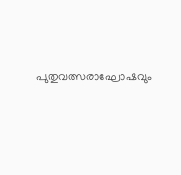പുതുവത്സരാഘോഷവും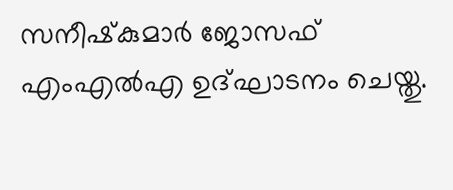സനീഷ്‌കുമാര്‍ ജോസഫ് എംഎല്‍എ ഉദ്ഘാടനം ചെയ്തു.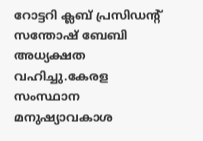റോട്ടറി ക്ലബ് പ്രസിഡന്റ് സന്തോഷ് ബേബി അധ്യക്ഷത വഹിച്ചു.കേരള സംസ്ഥാന മനുഷ്യാവകാശ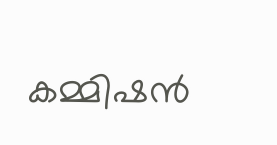കമ്മിഷന്‍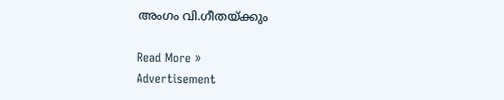അംഗം വി.ഗീതയ്ക്കും

Read More »
Advertisement